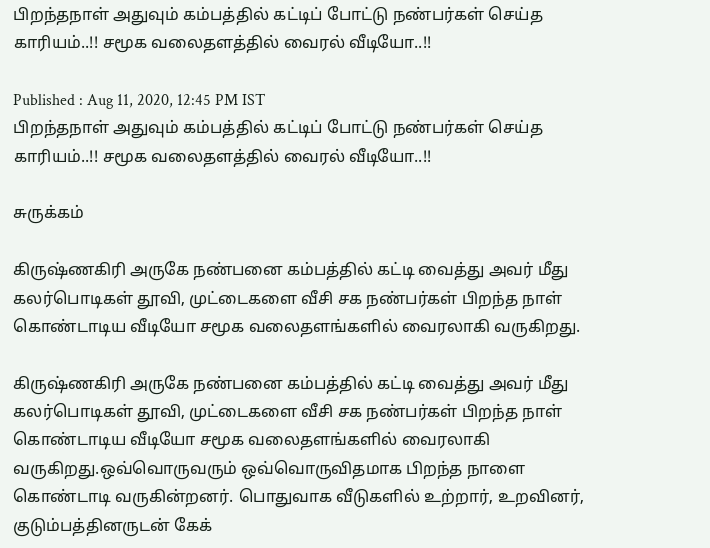பிறந்தநாள் அதுவும் கம்பத்தில் கட்டிப் போட்டு நண்பர்கள் செய்த காரியம்..!! சமூக வலைதளத்தில் வைரல் வீடியோ..!!

Published : Aug 11, 2020, 12:45 PM IST
பிறந்தநாள் அதுவும் கம்பத்தில் கட்டிப் போட்டு நண்பர்கள் செய்த காரியம்..!! சமூக வலைதளத்தில் வைரல் வீடியோ..!!

சுருக்கம்

கிருஷ்ணகிரி அருகே நண்பனை கம்பத்தில் கட்டி வைத்து அவர் மீது கலர்பொடிகள் தூவி, முட்டைகளை வீசி சக நண்பர்கள் பிறந்த நாள் கொண்டாடிய வீடியோ சமூக வலைதளங்களில் வைரலாகி வருகிறது.

கிருஷ்ணகிரி அருகே நண்பனை கம்பத்தில் கட்டி வைத்து அவர் மீது கலர்பொடிகள் தூவி, முட்டைகளை வீசி சக நண்பர்கள் பிறந்த நாள் கொண்டாடிய வீடியோ சமூக வலைதளங்களில் வைரலாகி வருகிறது.ஒவ்வொருவரும் ஒவ்வொருவிதமாக பிறந்த நாளை கொண்டாடி வருகின்றனர். பொதுவாக வீடுகளில் உற்றார், உறவினர், குடும்பத்தினருடன் கேக்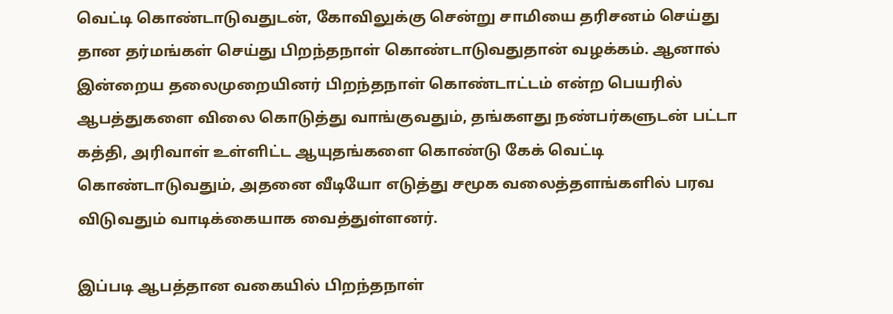வெட்டி கொண்டாடுவதுடன், கோவிலுக்கு சென்று சாமியை தரிசனம் செய்து தான தர்மங்கள் செய்து பிறந்தநாள் கொண்டாடுவதுதான் வழக்கம். ஆனால் இன்றைய தலைமுறையினர் பிறந்தநாள் கொண்டாட்டம் என்ற பெயரில் ஆபத்துகளை விலை கொடுத்து வாங்குவதும், தங்களது நண்பர்களுடன் பட்டா கத்தி, அரிவாள் உள்ளிட்ட ஆயுதங்களை கொண்டு கேக் வெட்டி கொண்டாடுவதும், அதனை வீடியோ எடுத்து சமூக வலைத்தளங்களில் பரவ விடுவதும் வாடிக்கையாக வைத்துள்ளனர்.

இப்படி ஆபத்தான வகையில் பிறந்தநாள்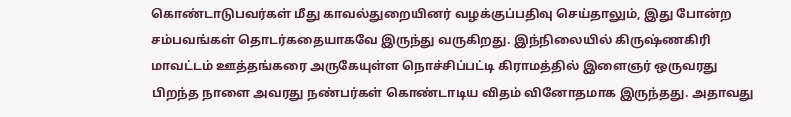கொண்டாடுபவர்கள் மீது காவல்துறையினர் வழக்குப்பதிவு செய்தாலும், இது போன்ற சம்பவங்கள் தொடர்கதையாகவே இருந்து வருகிறது. இந்நிலையில் கிருஷ்ணகிரி மாவட்டம் ஊத்தங்கரை அருகேயுள்ள நொச்சிப்பட்டி கிராமத்தில் இளைஞர் ஒருவரது பிறந்த நாளை அவரது நண்பர்கள் கொண்டாடிய விதம் வினோதமாக இருந்தது. அதாவது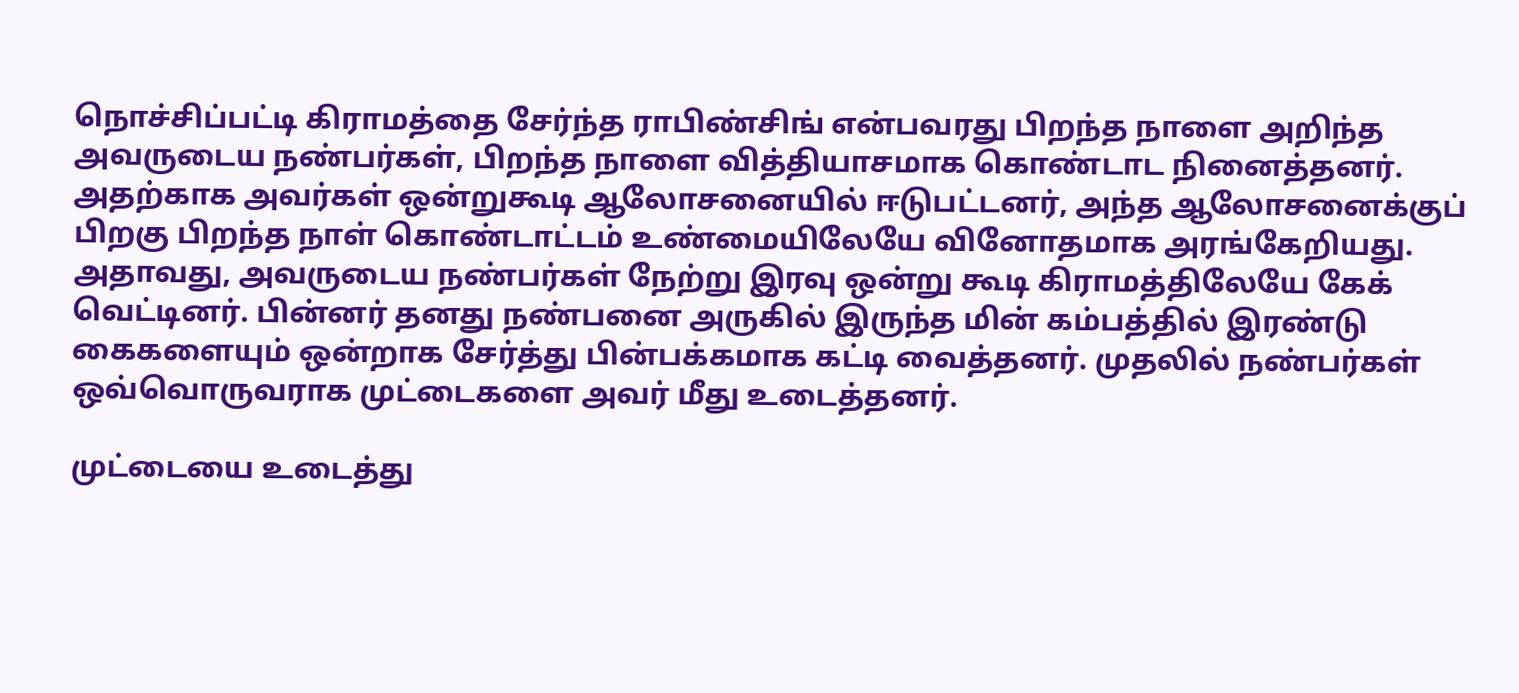நொச்சிப்பட்டி கிராமத்தை சேர்ந்த ராபிண்சிங் என்பவரது பிறந்த நாளை அறிந்த அவருடைய நண்பர்கள், பிறந்த நாளை வித்தியாசமாக கொண்டாட நினைத்தனர். அதற்காக அவர்கள் ஒன்றுகூடி ஆலோசனையில் ஈடுபட்டனர், அந்த ஆலோசனைக்குப் பிறகு பிறந்த நாள் கொண்டாட்டம் உண்மையிலேயே வினோதமாக அரங்கேறியது. அதாவது, அவருடைய நண்பர்கள் நேற்று இரவு ஒன்று கூடி கிராமத்திலேயே கேக் வெட்டினர். பின்னர் தனது நண்பனை அருகில் இருந்த மின் கம்பத்தில் இரண்டு கைகளையும் ஒன்றாக சேர்த்து பின்பக்கமாக கட்டி வைத்தனர். முதலில் நண்பர்கள் ஒவ்வொருவராக முட்டைகளை அவர் மீது உடைத்தனர்.

முட்டையை உடைத்து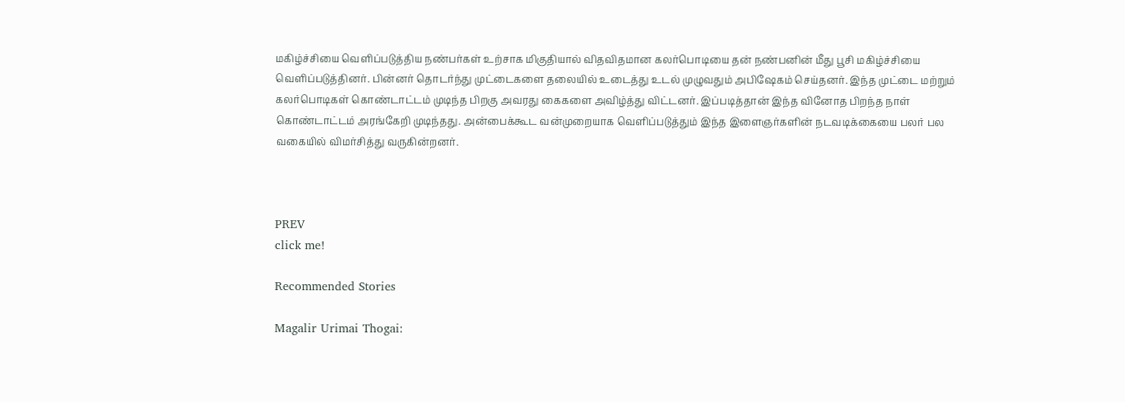மகிழ்ச்சியை வெளிப்படுத்திய நண்பர்கள் உற்சாக மிகுதியால் விதவிதமான கலர்பொடியை தன் நண்பனின் மீது பூசி மகிழ்ச்சியை வெளிப்படுத்தினர். பின்னர் தொடர்ந்து முட்டைகளை தலையில் உடைத்து உடல் முழுவதும் அபிஷேகம் செய்தனர். இந்த முட்டை மற்றும் கலர்பொடிகள் கொண்டாட்டம் முடிந்த பிறகு அவரது கைகளை அவிழ்த்து விட்டனர். இப்படித்தான் இந்த வினோத பிறந்த நாள் கொண்டாட்டம் அரங்கேறி முடிந்தது. அன்பைக்கூட வன்முறையாக வெளிப்படுத்தும் இந்த இளைஞர்களின் நடவடிக்கையை பலர் பல வகையில் விமர்சித்து வருகின்றனர்.



PREV
click me!

Recommended Stories

Magalir Urimai Thogai: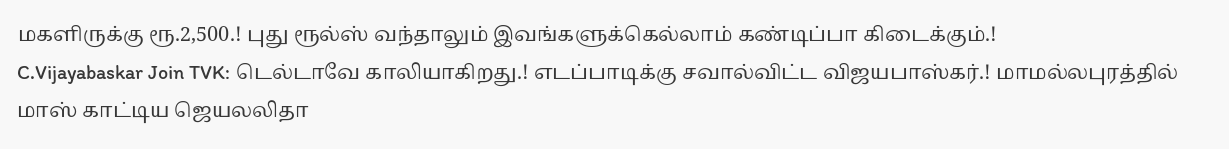மகளிருக்கு ரூ.2,500.! புது ரூல்ஸ் வந்தாலும் இவங்களுக்கெல்லாம் கண்டிப்பா கிடைக்கும்.!
C.Vijayabaskar Join TVK: டெல்டாவே காலியாகிறது.! எடப்பாடிக்கு சவால்விட்ட விஜயபாஸ்கர்.! மாமல்லபுரத்தில் மாஸ் காட்டிய ஜெயலலிதா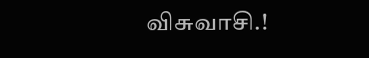விசுவாசி.!